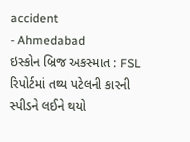accident
- Ahmedabad
ઇસ્કોન બ્રિજ અકસ્માત : FSL રિપોર્ટમાં તથ્ય પટેલની કારની સ્પીડને લઈને થયો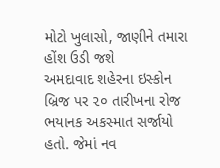મોટો ખુલાસો, જાણીને તમારા હોંશ ઉડી જશે
અમદાવાદ શહેરના ઇસ્કોન બ્રિજ પર ૨૦ તારીખના રોજ ભયાનક અકસ્માત સર્જાયો હતો. જેમાં નવ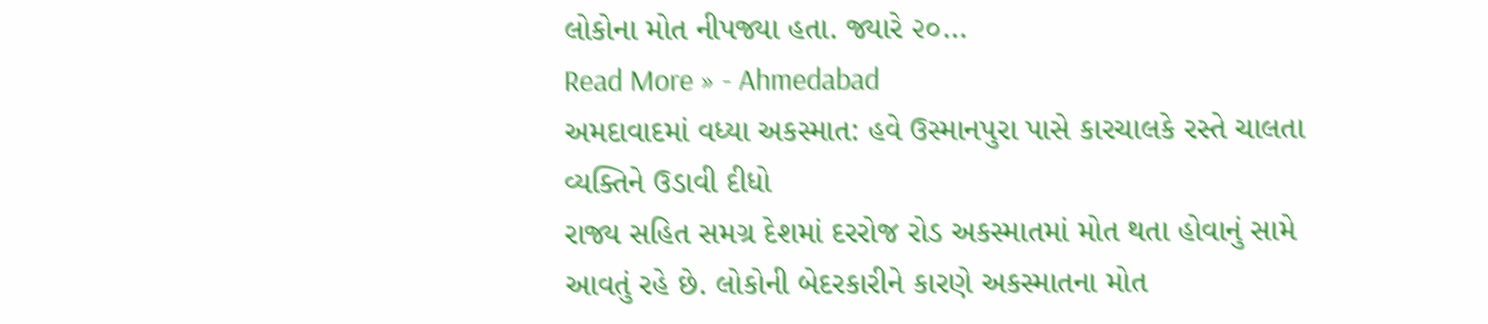લોકોના મોત નીપજ્યા હતા. જ્યારે ૨૦…
Read More » - Ahmedabad
અમદાવાદમાં વધ્યા અકસ્માત: હવે ઉસ્માનપુરા પાસે કારચાલકે રસ્તે ચાલતા વ્યક્તિને ઉડાવી દીધો
રાજ્ય સહિત સમગ્ર દેશમાં દરરોજ રોડ અકસ્માતમાં મોત થતા હોવાનું સામે આવતું રહે છે. લોકોની બેદરકારીને કારણે અકસ્માતના મોત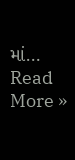માં…
Read More »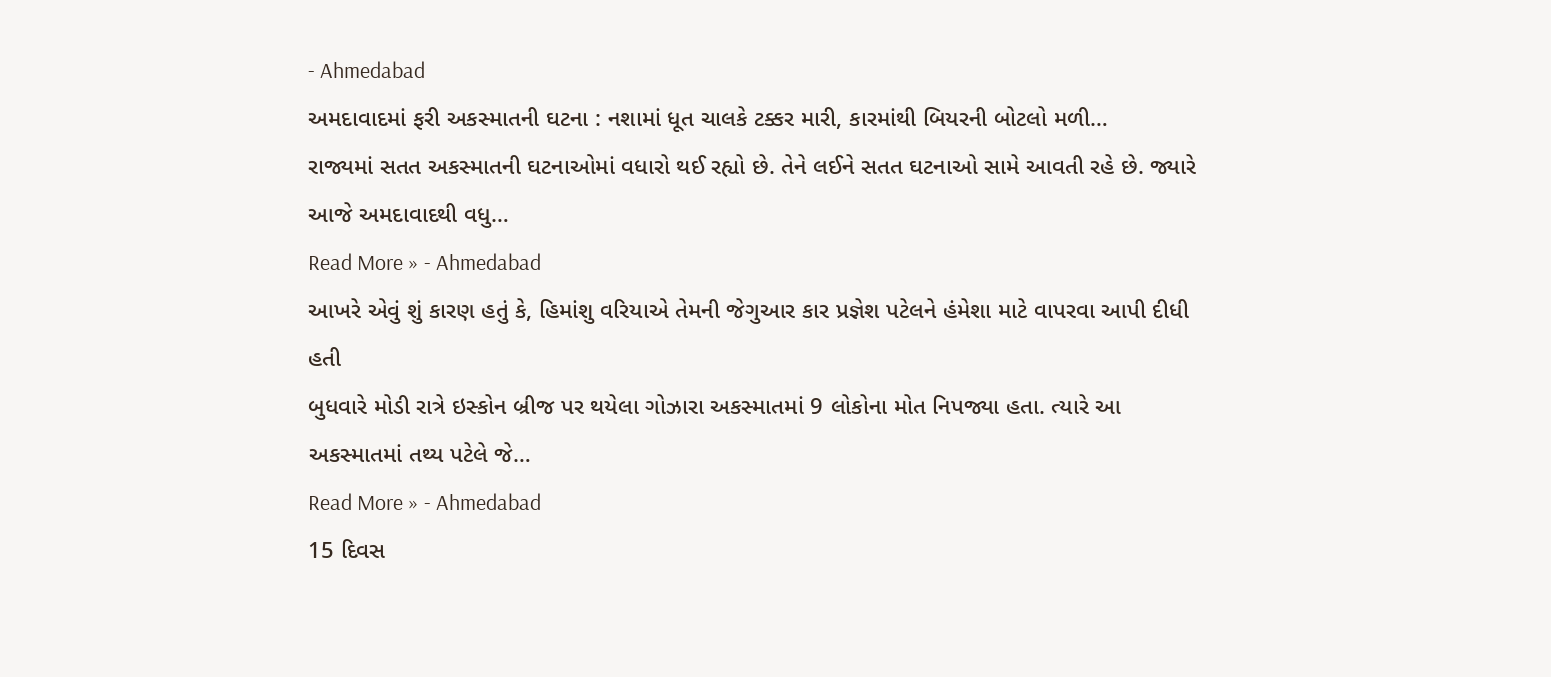- Ahmedabad
અમદાવાદમાં ફરી અકસ્માતની ઘટના : નશામાં ધૂત ચાલકે ટક્કર મારી, કારમાંથી બિયરની બોટલો મળી…
રાજ્યમાં સતત અકસ્માતની ઘટનાઓમાં વધારો થઈ રહ્યો છે. તેને લઈને સતત ઘટનાઓ સામે આવતી રહે છે. જ્યારે આજે અમદાવાદથી વધુ…
Read More » - Ahmedabad
આખરે એવું શું કારણ હતું કે, હિમાંશુ વરિયાએ તેમની જેગુઆર કાર પ્રજ્ઞેશ પટેલને હંમેશા માટે વાપરવા આપી દીધી હતી
બુધવારે મોડી રાત્રે ઇસ્કોન બ્રીજ પર થયેલા ગોઝારા અકસ્માતમાં 9 લોકોના મોત નિપજ્યા હતા. ત્યારે આ અકસ્માતમાં તથ્ય પટેલે જે…
Read More » - Ahmedabad
15 દિવસ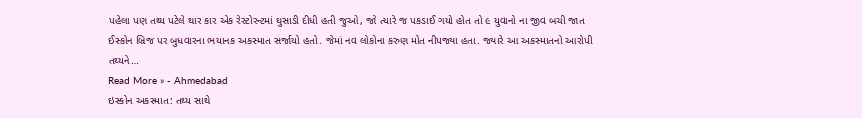પહેલા પણ તથ્ય પટેલે થાર કાર એક રેસ્ટોરન્ટમાં ઘુસાડી દીધી હતી જુઓ, જો ત્યારે જ પકડાઈ ગયો હોત તો ૯ યુવાનો ના જીવ બચી જાત
ઈસ્કોન બ્રિજ પર બુધવારના ભયાનક અકસ્માત સર્જાયો હતો. જેમાં નવ લોકોના કરુણ મોત નીપજ્યા હતા. જ્યારે આ અકસ્માતનો આરોપી તથ્યને…
Read More » - Ahmedabad
ઇસ્કોન અકસ્માત: તથ્ય સાથે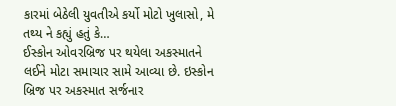કારમાં બેઠેલી યુવતીએ કર્યો મોટો ખુલાસો, મે તથ્ય ને કહ્યું હતું કે…
ઈસ્કોન ઓવરબ્રિજ પર થયેલા અકસ્માતને લઈને મોટા સમાચાર સામે આવ્યા છે. ઇસ્કોન બ્રિજ પર અકસ્માત સર્જનાર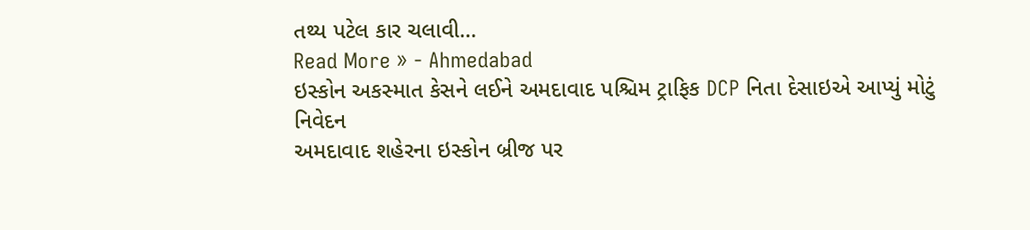તથ્ય પટેલ કાર ચલાવી…
Read More » - Ahmedabad
ઇસ્કોન અકસ્માત કેસને લઈને અમદાવાદ પશ્ચિમ ટ્રાફિક DCP નિતા દેસાઇએ આપ્યું મોટું નિવેદન
અમદાવાદ શહેરના ઇસ્કોન બ્રીજ પર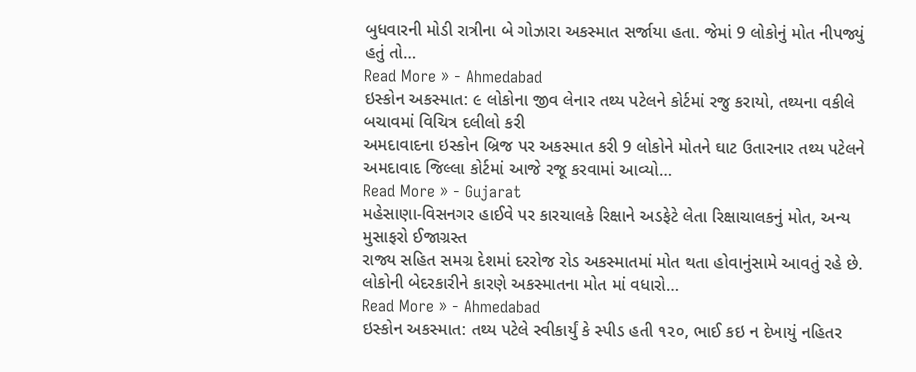બુધવારની મોડી રાત્રીના બે ગોઝારા અકસ્માત સર્જાયા હતા. જેમાં 9 લોકોનું મોત નીપજ્યું હતું તો…
Read More » - Ahmedabad
ઇસ્કોન અકસ્માત: ૯ લોકોના જીવ લેનાર તથ્ય પટેલને કોર્ટમાં રજુ કરાયો, તથ્યના વકીલે બચાવમાં વિચિત્ર દલીલો કરી
અમદાવાદના ઇસ્કોન બ્રિજ પર અકસ્માત કરી 9 લોકોને મોતને ઘાટ ઉતારનાર તથ્ય પટેલને અમદાવાદ જિલ્લા કોર્ટમાં આજે રજૂ કરવામાં આવ્યો…
Read More » - Gujarat
મહેસાણા-વિસનગર હાઈવે પર કારચાલકે રિક્ષાને અડફેટે લેતા રિક્ષાચાલકનું મોત, અન્ય મુસાફરો ઈજાગ્રસ્ત
રાજ્ય સહિત સમગ્ર દેશમાં દરરોજ રોડ અકસ્માતમાં મોત થતા હોવાનુંસામે આવતું રહે છે. લોકોની બેદરકારીને કારણે અકસ્માતના મોત માં વધારો…
Read More » - Ahmedabad
ઇસ્કોન અકસ્માત: તથ્ય પટેલે સ્વીકાર્યું કે સ્પીડ હતી ૧૨૦, ભાઈ કઇ ન દેખાયું નહિતર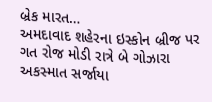બ્રેક મારત…
અમદાવાદ શહેરના ઇસ્કોન બ્રીજ પર ગત રોજ મોડી રાત્રે બે ગોઝારા અકસ્માત સર્જાયા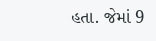હતા. જેમાં 9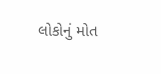લોકોનું મોત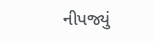નીપજ્યું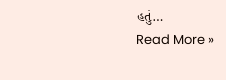હતું…
Read More »